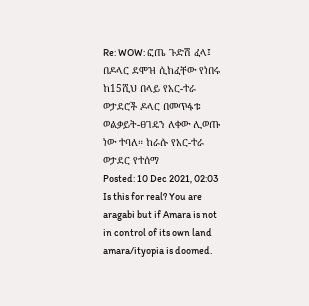Re: WOW: ፎጤ ጉድሽ ፈላ፤ በዶላር ደሞዝ ሲከፈቸው የነበሩ ከ15ሺህ በላይ የአር-ተራ ወታደሮች ዶላር በመጥፋቱ ወልቃይት-ፀገዴን ለቀው ሊወጡ ነው ተባለ። ከራሱ የአር-ተራ ወታደር የተሰማ
Posted: 10 Dec 2021, 02:03
Is this for real? You are aragabi but if Amara is not in control of its own land amara/ityopia is doomed.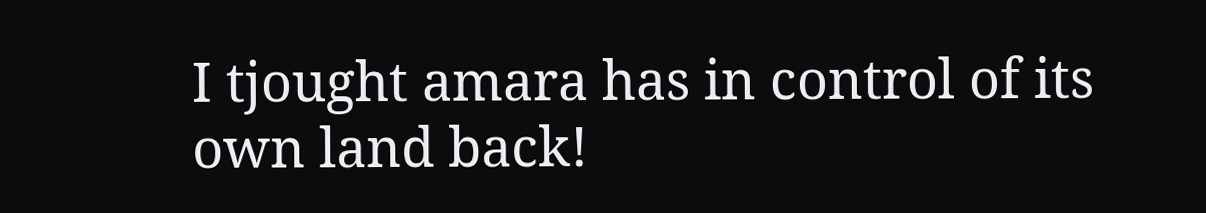I tjought amara has in control of its own land back!